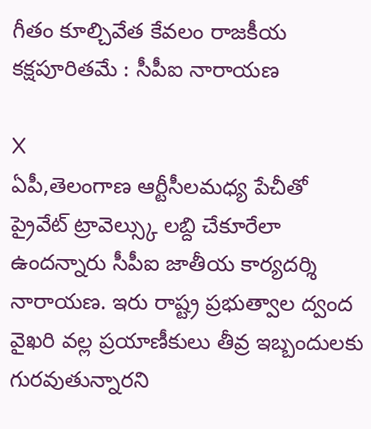గీతం కూల్చివేత కేవలం రాజకీయ కక్షపూరితమే : సీపీఐ నారాయణ

X
ఏపీ,తెలంగాణ ఆర్టీసీలమధ్య పేచీతో ప్రైవేట్ ట్రావెల్స్కు లబ్ది చేకూరేలా ఉందన్నారు సీపీఐ జాతీయ కార్యదర్శి నారాయణ. ఇరు రాష్ట్ర ప్రభుత్వాల ద్వంద వైఖరి వల్ల ప్రయాణీకులు తీవ్ర ఇబ్బందులకు గురవుతున్నారని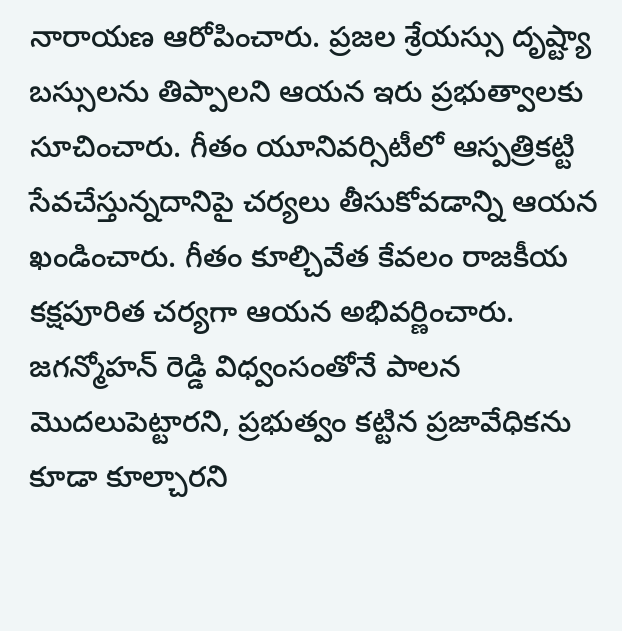నారాయణ ఆరోపించారు. ప్రజల శ్రేయస్సు దృష్ట్యా బస్సులను తిప్పాలని ఆయన ఇరు ప్రభుత్వాలకు సూచించారు. గీతం యూనివర్సిటీలో ఆస్పత్రికట్టి సేవచేస్తున్నదానిపై చర్యలు తీసుకోవడాన్ని ఆయన ఖండించారు. గీతం కూల్చివేత కేవలం రాజకీయ కక్షపూరిత చర్యగా ఆయన అభివర్ణించారు. జగన్మోహన్ రెడ్డి విధ్వంసంతోనే పాలన మొదలుపెట్టారని, ప్రభుత్వం కట్టిన ప్రజావేధికను కూడా కూల్చారని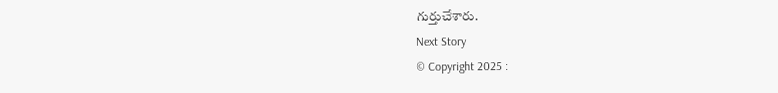గుర్తుచేశారు.
Next Story
© Copyright 2025 :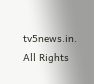tv5news.in. All Rights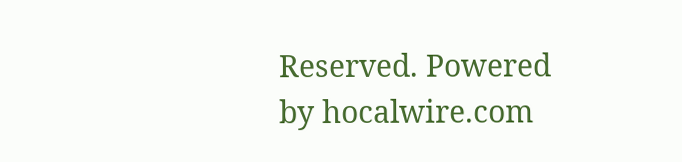Reserved. Powered by hocalwire.com